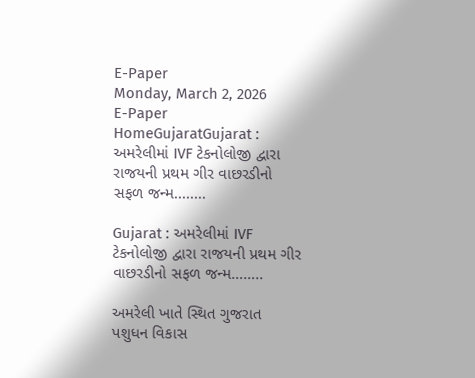E-Paper
Monday, March 2, 2026
E-Paper
HomeGujaratGujarat : અમરેલીમાં IVF ટેકનોલોજી દ્વારા રાજયની પ્રથમ ગીર વાછરડીનો સફળ જન્મ........

Gujarat : અમરેલીમાં IVF ટેકનોલોજી દ્વારા રાજયની પ્રથમ ગીર વાછરડીનો સફળ જન્મ……..

અમરેલી ખાતે સ્થિત ગુજરાત પશુધન વિકાસ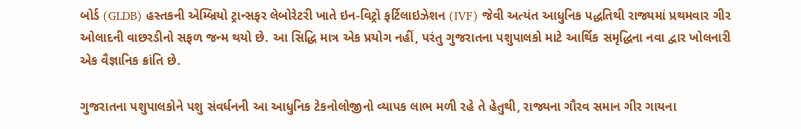બોર્ડ (GLDB) હસ્તકની એમ્બ્રિયો ટ્રાન્સફર લેબોરેટરી ખાતે ઇન-વિટ્રો ફર્ટિલાઇઝેશન (IVF) જેવી અત્યંત આધુનિક પદ્ધતિથી રાજ્યમાં પ્રથમવાર ગીર ઓલાદની વાછરડીનો સફળ જન્મ થયો છે. આ સિદ્ધિ માત્ર એક પ્રયોગ નહીં, પરંતુ ગુજરાતના પશુપાલકો માટે આર્થિક સમૃદ્ધિના નવા દ્વાર ખોલનારી એક વૈજ્ઞાનિક ક્રાંતિ છે.

ગુજરાતના પશુપાલકોને પશુ સંવર્ધનની આ આધુનિક ટેકનોલોજીનો વ્યાપક લાભ મળી રહે તે હેતુથી, રાજ્યના ગૌરવ સમાન ગીર ગાયના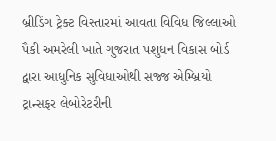બ્રીડિંગ ટ્રેક્ટ વિસ્તારમાં આવતા વિવિધ જિલ્લાઓ પૈકી અમરેલી ખાતે ગુજરાત પશુધન વિકાસ બોર્ડ દ્વારા આધુનિક સુવિધાઓથી સજ્જ એમ્બ્રિયો ટ્રાન્સફર લેબોરેટરીની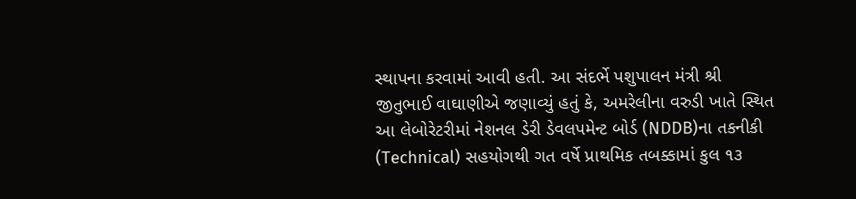સ્થાપના કરવામાં આવી હતી. આ સંદર્ભે પશુપાલન મંત્રી શ્રી જીતુભાઈ વાઘાણીએ જણાવ્યું હતું કે, અમરેલીના વરુડી ખાતે સ્થિત આ લેબોરેટરીમાં નેશનલ ડેરી ડેવલપમેન્ટ બોર્ડ (NDDB)ના તકનીકી (Technical) સહયોગથી ગત વર્ષે પ્રાથમિક તબક્કામાં કુલ ૧૩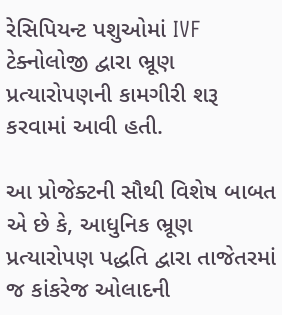રેસિપિયન્ટ પશુઓમાં IVF ટેક્નોલોજી દ્વારા ભ્રૂણ પ્રત્યારોપણની કામગીરી શરૂ કરવામાં આવી હતી.

આ પ્રોજેક્ટની સૌથી વિશેષ બાબત એ છે કે, આધુનિક ભ્રૂણ પ્રત્યારોપણ પદ્ધતિ દ્વારા તાજેતરમાં જ કાંકરેજ ઓલાદની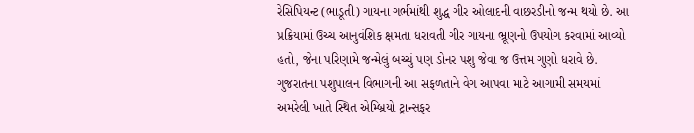રેસિપિયન્ટ (ભાડૂતી) ગાયના ગર્ભમાંથી શુદ્ધ ગીર ઓલાદની વાછરડીનો જન્મ થયો છે. આ પ્રક્રિયામાં ઉચ્ચ આનુવંશિક ક્ષમતા ધરાવતી ગીર ગાયના ભ્રૂણનો ઉપયોગ કરવામાં આવ્યો હતો, જેના પરિણામે જન્મેલું બચ્ચું પણ ડોનર પશુ જેવા જ ઉત્તમ ગુણો ધરાવે છે. ગુજરાતના પશુપાલન વિભાગની આ સફળતાને વેગ આપવા માટે આગામી સમયમાં અમરેલી ખાતે સ્થિત એમ્બ્રિયો ટ્રાન્સફર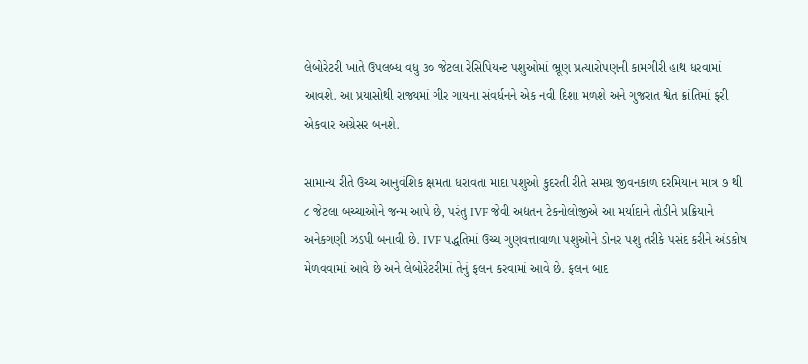લેબોરેટરી ખાતે ઉપલબ્ધ વધુ ૩૦ જેટલા રેસિપિયન્ટ પશુઓમાં ભ્રૂણ પ્રત્યારોપણની કામગીરી હાથ ધરવામાં આવશે. આ પ્રયાસોથી રાજ્યમાં ગીર ગાયના સંવર્ધનને એક નવી દિશા મળશે અને ગુજરાત શ્વેત ક્રાંતિમાં ફરી એકવાર અગ્રેસર બનશે.

સામાન્ય રીતે ઉચ્ચ આનુવંશિક ક્ષમતા ધરાવતા માદા પશુઓ કુદરતી રીતે સમગ્ર જીવનકાળ દરમિયાન માત્ર ૭ થી ૮ જેટલા બચ્ચાઓને જન્મ આપે છે, પરંતુ IVF જેવી અદ્યતન ટેકનોલોજીએ આ મર્યાદાને તોડીને પ્રક્રિયાને અનેકગણી ઝડપી બનાવી છે. IVF પદ્ધતિમાં ઉચ્ચ ગુણવત્તાવાળા પશુઓને ડોનર પશુ તરીકે પસંદ કરીને અંડકોષ મેળવવામાં આવે છે અને લેબોરેટરીમાં તેનું ફલન કરવામાં આવે છે. ફલન બાદ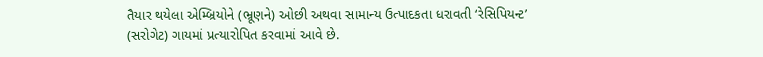તૈયાર થયેલા એમ્બ્રિયોને (ભ્રૂણને) ઓછી અથવા સામાન્ય ઉત્પાદકતા ધરાવતી ‘રેસિપિયન્ટ’ (સરોગેટ) ગાયમાં પ્રત્યારોપિત કરવામાં આવે છે.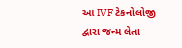આ IVF ટેકનોલોજી દ્વારા જન્મ લેતા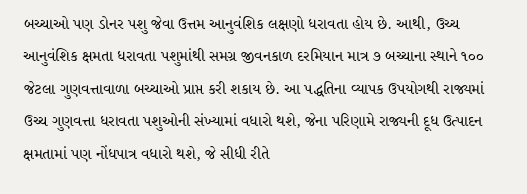બચ્ચાઓ પણ ડોનર પશુ જેવા ઉત્તમ આનુવંશિક લક્ષણો ધરાવતા હોય છે. આથી, ઉચ્ચ આનુવંશિક ક્ષમતા ધરાવતા પશુમાંથી સમગ્ર જીવનકાળ દરમિયાન માત્ર ૭ બચ્ચાના સ્થાને ૧૦૦ જેટલા ગુણવત્તાવાળા બચ્ચાઓ પ્રાપ્ત કરી શકાય છે. આ પદ્ધતિના વ્યાપક ઉપયોગથી રાજ્યમાં ઉચ્ચ ગુણવત્તા ધરાવતા પશુઓની સંખ્યામાં વધારો થશે, જેના પરિણામે રાજ્યની દૂધ ઉત્પાદન ક્ષમતામાં પણ નોંધપાત્ર વધારો થશે, જે સીધી રીતે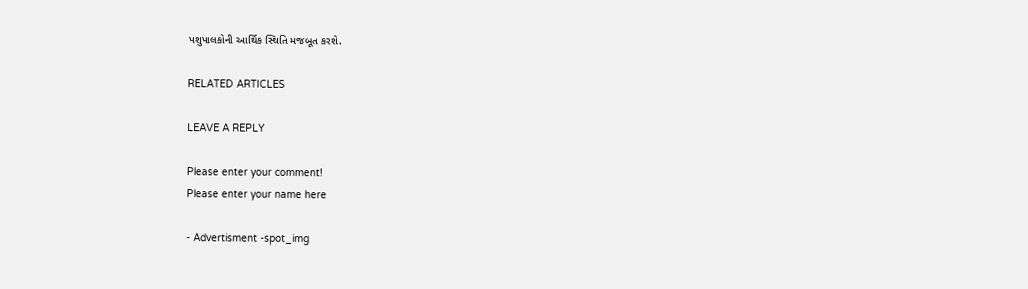પશુપાલકોની આર્થિક સ્થિતિ મજબૂત કરશે.

RELATED ARTICLES

LEAVE A REPLY

Please enter your comment!
Please enter your name here

- Advertisment -spot_img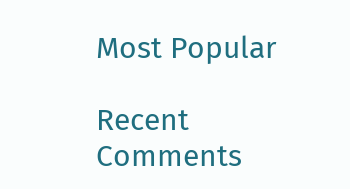Most Popular

Recent Comments